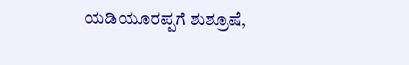ಯಡಿಯೂರಪ್ಪಗೆ ಶುಶ್ರೂಷೆ,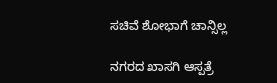ಸಚಿವೆ ಶೋಭಾಗೆ ಚಾನ್ಸಿಲ್ಲ

ನಗರದ ಖಾಸಗಿ ಆಸ್ಪತ್ರೆ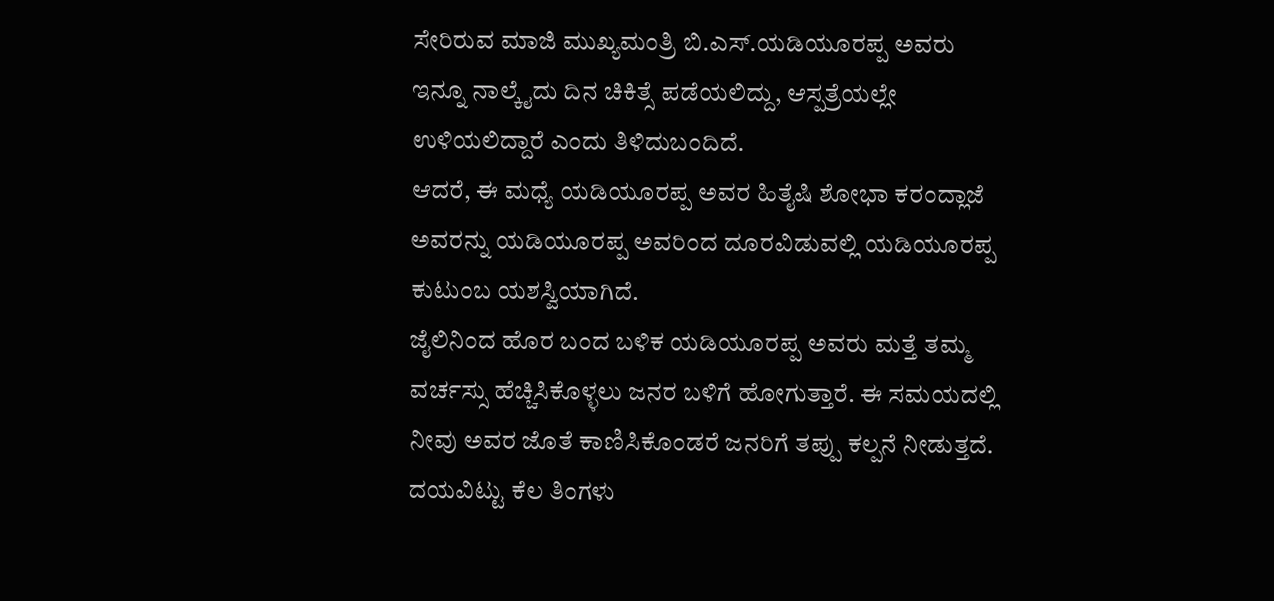ಸೇರಿರುವ ಮಾಜಿ ಮುಖ್ಯಮಂತ್ರಿ ಬಿ.ಎಸ್.ಯಡಿಯೂರಪ್ಪ ಅವರು ಇನ್ನೂ ನಾಲ್ಕೈದು ದಿನ ಚಿಕಿತ್ಸೆ ಪಡೆಯಲಿದ್ದು, ಆಸ್ಪತ್ರೆಯಲ್ಲೇ ಉಳಿಯಲಿದ್ದಾರೆ ಎಂದು ತಿಳಿದುಬಂದಿದೆ.
ಆದರೆ, ಈ ಮಧ್ಯೆ ಯಡಿಯೂರಪ್ಪ ಅವರ ಹಿತೈಷಿ ಶೋಭಾ ಕರಂದ್ಲಾಜೆ ಅವರನ್ನು ಯಡಿಯೂರಪ್ಪ ಅವರಿಂದ ದೂರವಿಡುವಲ್ಲಿ ಯಡಿಯೂರಪ್ಪ ಕುಟುಂಬ ಯಶಸ್ವಿಯಾಗಿದೆ.
ಜೈಲಿನಿಂದ ಹೊರ ಬಂದ ಬಳಿಕ ಯಡಿಯೂರಪ್ಪ ಅವರು ಮತ್ತೆ ತಮ್ಮ ವರ್ಚಸ್ಸು ಹೆಚ್ಚಿಸಿಕೊಳ್ಳಲು ಜನರ ಬಳಿಗೆ ಹೋಗುತ್ತಾರೆ. ಈ ಸಮಯದಲ್ಲಿ ನೀವು ಅವರ ಜೊತೆ ಕಾಣಿಸಿಕೊಂಡರೆ ಜನರಿಗೆ ತಪ್ಪು ಕಲ್ಪನೆ ನೀಡುತ್ತದೆ. ದಯವಿಟ್ಟು ಕೆಲ ತಿಂಗಳು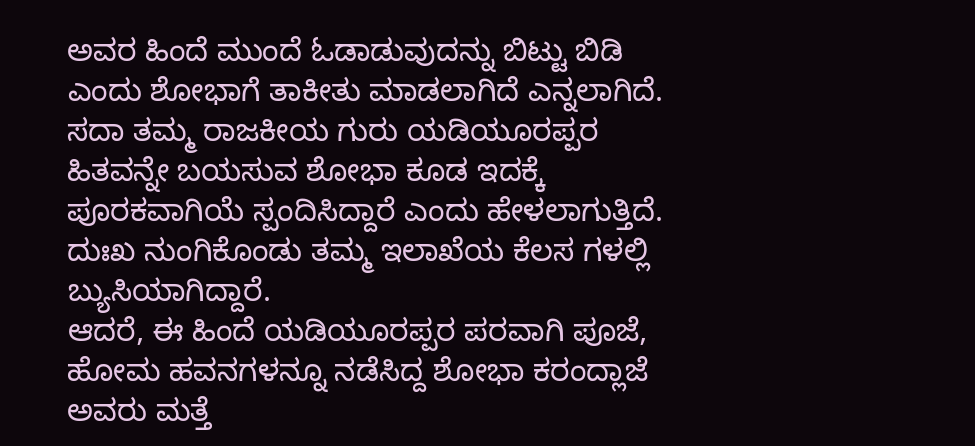ಅವರ ಹಿಂದೆ ಮುಂದೆ ಓಡಾಡುವುದನ್ನು ಬಿಟ್ಟು ಬಿಡಿ ಎಂದು ಶೋಭಾಗೆ ತಾಕೀತು ಮಾಡಲಾಗಿದೆ ಎನ್ನಲಾಗಿದೆ.
ಸದಾ ತಮ್ಮ ರಾಜಕೀಯ ಗುರು ಯಡಿಯೂರಪ್ಪರ ಹಿತವನ್ನೇ ಬಯಸುವ ಶೋಭಾ ಕೂಡ ಇದಕ್ಕೆ ಪೂರಕವಾಗಿಯೆ ಸ್ಪಂದಿಸಿದ್ದಾರೆ ಎಂದು ಹೇಳಲಾಗುತ್ತಿದೆ. ದುಃಖ ನುಂಗಿಕೊಂಡು ತಮ್ಮ ಇಲಾಖೆಯ ಕೆಲಸ ಗಳಲ್ಲಿ ಬ್ಯುಸಿಯಾಗಿದ್ದಾರೆ.
ಆದರೆ, ಈ ಹಿಂದೆ ಯಡಿಯೂರಪ್ಪರ ಪರವಾಗಿ ಪೂಜೆ, ಹೋಮ ಹವನಗಳನ್ನೂ ನಡೆಸಿದ್ದ ಶೋಭಾ ಕರಂದ್ಲಾಜೆ ಅವರು ಮತ್ತೆ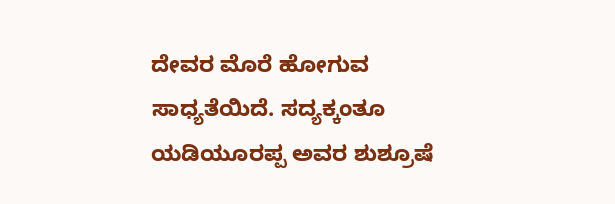ದೇವರ ಮೊರೆ ಹೋಗುವ ಸಾಧ್ಯತೆಯಿದೆ. ಸದ್ಯಕ್ಕಂತೂ ಯಡಿಯೂರಪ್ಪ ಅವರ ಶುಶ್ರೂಷೆ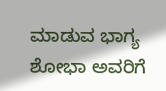ಮಾಡುವ ಭಾಗ್ಯ ಶೋಭಾ ಅವರಿಗೆ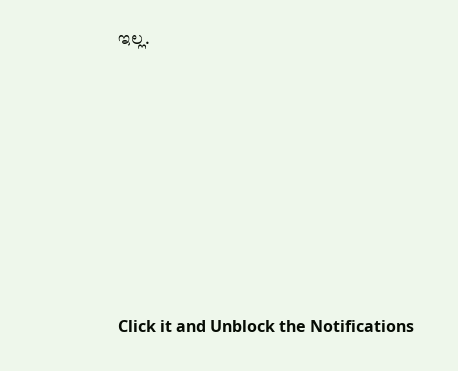ಇಲ್ಲ.












Click it and Unblock the Notifications